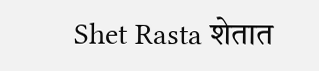Shet Rasta शेतात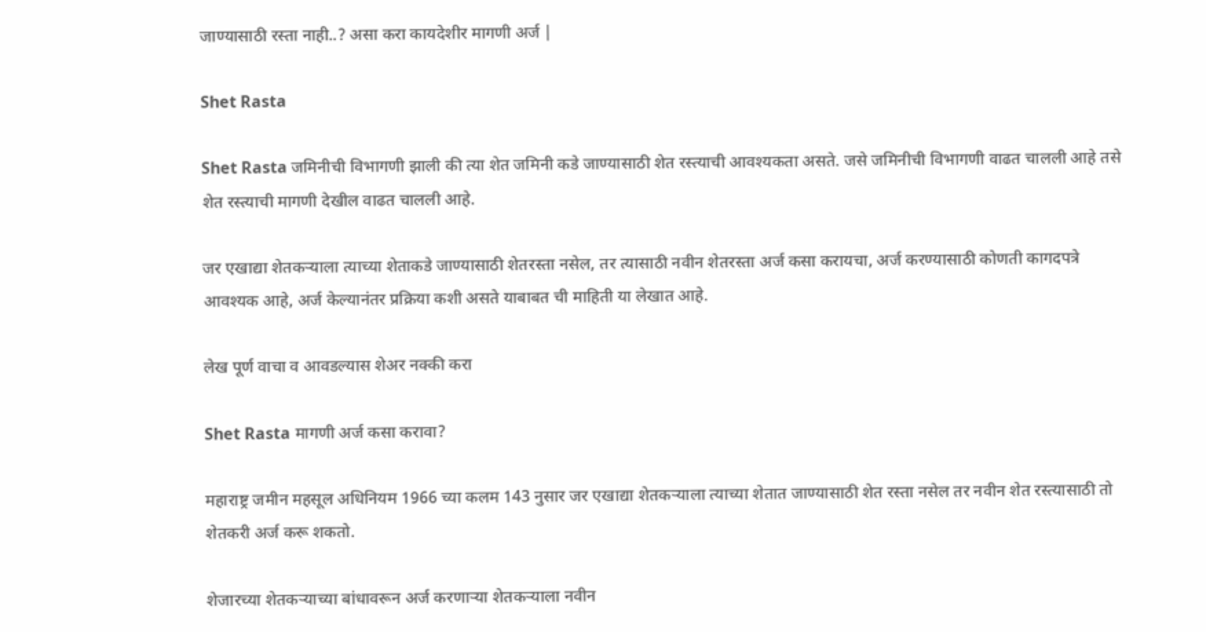जाण्यासाठी रस्ता नाही..? असा करा कायदेशीर मागणी अर्ज |

Shet Rasta

Shet Rasta जमिनीची विभागणी झाली की त्या शेत जमिनी कडे जाण्यासाठी शेत रस्त्याची आवश्यकता असते. जसे जमिनीची विभागणी वाढत चालली आहे तसे शेत रस्त्याची मागणी देखील वाढत चालली आहे.

जर एखाद्या शेतकऱ्याला त्याच्या शेताकडे जाण्यासाठी शेतरस्ता नसेल, तर त्यासाठी नवीन शेतरस्ता अर्ज कसा करायचा, अर्ज करण्यासाठी कोणती कागदपत्रे आवश्यक आहे, अर्ज केल्यानंतर प्रक्रिया कशी असते याबाबत ची माहिती या लेखात आहे.

लेख पूर्ण वाचा व आवडल्यास शेअर नक्की करा

Shet Rasta मागणी अर्ज कसा करावा?

महाराष्ट्र जमीन महसूल अधिनियम 1966 च्या कलम 143 नुसार जर एखाद्या शेतकऱ्याला त्याच्या शेतात जाण्यासाठी शेत रस्ता नसेल तर नवीन शेत रस्त्यासाठी तो शेतकरी अर्ज करू शकतो.

शेजारच्या शेतकऱ्याच्या बांधावरून अर्ज करणाऱ्या शेतकऱ्याला नवीन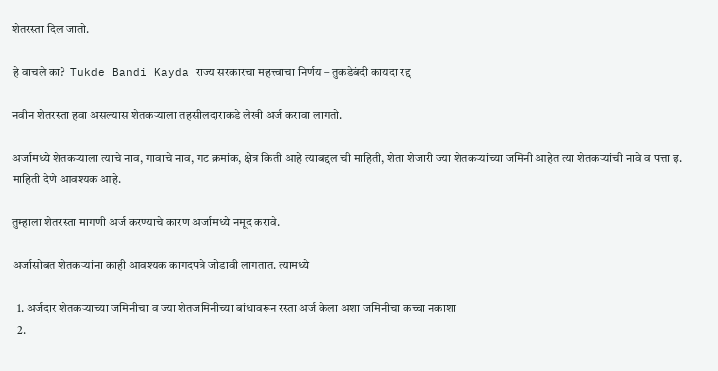शेतरस्ता दिल जातो.

हे वाचले का?  Tukde Bandi Kayda राज्य सरकारचा महत्त्वाचा निर्णय – तुकडेबंदी कायदा रद्द

नवीन शेतरस्ता हवा असल्यास शेतकऱ्याला तहसीलदाराकडे लेखी अर्ज करावा लागतो.

अर्जामध्ये शेतकऱ्याला त्याचे नाव, गावाचे नाव, गट क्रमांक, क्षेत्र किती आहे त्याबद्दल ची माहिती, शेता शेजारी ज्या शेतकऱ्यांच्या जमिनी आहेत त्या शेतकऱ्यांची नावे व पत्ता इ. माहिती देणे आवश्यक आहे.

तुम्हाला शेतरस्ता मागणी अर्ज करण्याचे कारण अर्जामध्ये नमूद करावे.

अर्जासोबत शेतकऱ्यांना काही आवश्यक कागदपत्रे जोडावी लागतात. त्यामध्ये

  1. अर्जदार शेतकऱ्याच्या जमिनीचा व ज्या शेतजमि‍नीच्या बांधावरून रस्ता अर्ज केला अशा जमिनीचा कच्चा नकाशा
  2.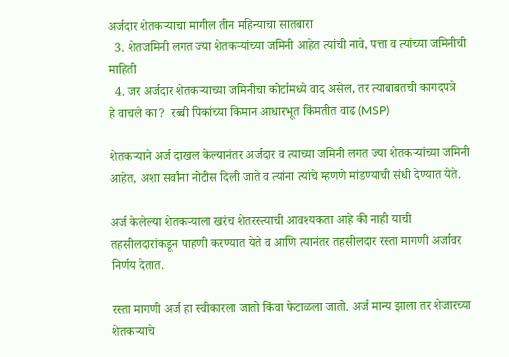अर्जदार शेतकऱ्याचा मागील तीन महिन्याचा सातबारा
  3. शेतजमि‍नी लगत ज्या शेतकऱ्यांच्या जमिनी आहेत त्यांची नावे, पत्ता व त्यांच्या जमिनीची माहिती
  4. जर अर्जदार शेतकऱ्याच्या जमिनीचा कोर्टामध्ये वाद असेल, तर त्याबाबतची कागदपत्रे
हे वाचले का?  रब्बी पिकांच्या किमान आधारभूत किंमतीत वाढ (MSP)

शेतकऱ्याने अर्ज दाखल केल्यानंतर अर्जदार व त्याच्या जमिनी लगत ज्या शेतकऱ्यांच्या जमिनी आहेत, अशा सर्वांना नोटीस दिली जाते व त्यांना त्यांचे म्हणणे मांडण्याची संधी देण्यात येते.

अर्ज केलेल्या शेतकऱ्याला खरंच शेतरस्त्याची आवश्यकता आहे की नाही याची तहसीलदारांकडून पाहणी करण्यात येते व आणि त्यानंतर तहसीलदार रस्ता मागणी अर्जावर निर्णय देतात.

रस्ता मागणी अर्ज हा स्वीकारला जातो किंवा फेटाळला जातो. अर्ज मान्य झाला तर शेजारच्या शेतकऱ्याचे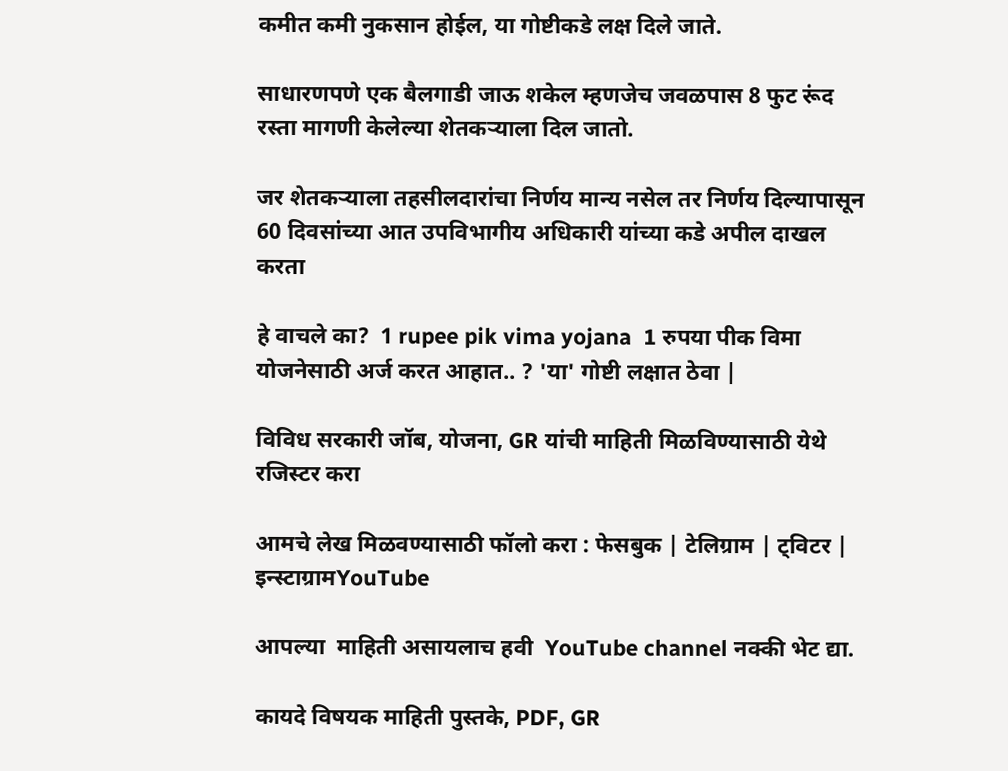कमीत कमी नुकसान होईल, या गोष्टीकडे लक्ष दिले जाते.

साधारणपणे एक बैलगाडी जाऊ शकेल म्हणजेच जवळपास 8 फुट रूंद रस्ता मागणी केलेल्या शेतकऱ्याला दिल जातो.

जर शेतकऱ्याला तहसीलदारांचा निर्णय मान्य नसेल तर निर्णय दिल्यापासून 60 दिवसांच्या आत उपविभागीय अधिकारी यांच्या कडे अपील दाखल करता

हे वाचले का?  1 rupee pik vima yojana  1 रुपया पीक विमा योजनेसाठी अर्ज करत आहात.. ? 'या' गोष्टी लक्षात ठेवा |

विविध सरकारी जॉब, योजना, GR यांची माहिती मिळविण्यासाठी येथे रजिस्टर करा

आमचे लेख मिळवण्यासाठी फॉलो करा : फेसबुक | टेलिग्राम | ट्विटर | इन्स्टाग्रामYouTube

आपल्या  माहिती असायलाच हवी  YouTube channel नक्की भेट द्या.

कायदे विषयक माहिती पुस्तके, PDF, GR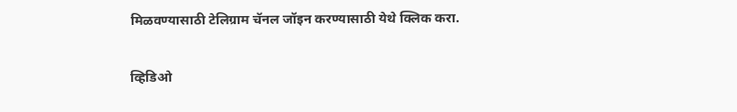मिळवण्यासाठी टेलिग्राम चॅनल जॉइन करण्यासाठी येथे क्लिक करा.

व्हिडिओ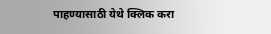पाहण्यासाठी येथे क्लिक करा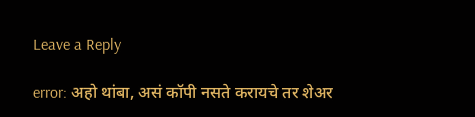Leave a Reply

error: अहो थांबा, असं कॉपी नसते करायचे तर शेअर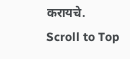करायचे.
Scroll to Top